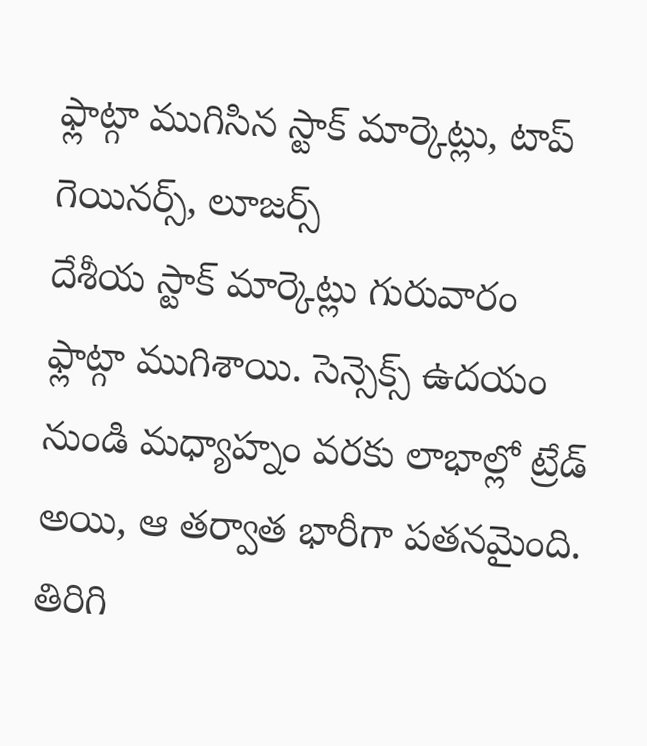ఫ్లాట్గా ముగిసిన స్టాక్ మార్కెట్లు, టాప్ గెయినర్స్, లూజర్స్
దేశీయ స్టాక్ మార్కెట్లు గురువారం ఫ్లాట్గా ముగిశాయి. సెన్సెక్స్ ఉదయం నుండి మధ్యాహ్నం వరకు లాభాల్లో ట్రేడ్ అయి, ఆ తర్వాత భారీగా పతనమైంది. తిరిగి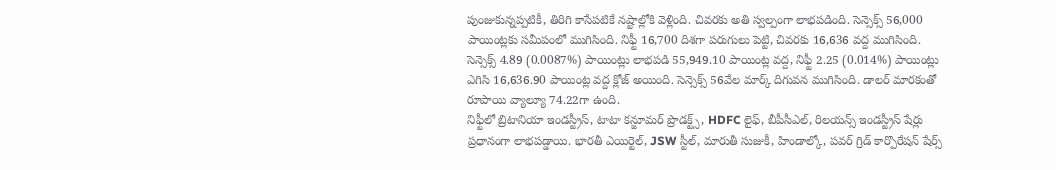పుంజుకున్నప్పటికీ, తిరిగి కాసేపటికే నష్టాల్లోకి వెళ్లింది. చివరకు అతి స్వల్పంగా లాభపడింది. సెన్సెక్స్ 56,000 పాయింట్లకు సమీపంలో ముగిసింది. నిఫ్టీ 16,700 దిశగా పరుగులు పెట్టి, చివరకు 16,636 వద్ద ముగిసింది. సెన్సెక్స్ 4.89 (0.0087%) పాయింట్లు లాభపడి 55,949.10 పాయింట్ల వద్ద, నిఫ్టీ 2.25 (0.014%) పాయింట్లు ఎగిసి 16,636.90 పాయింట్ల వద్ద క్లోజ్ అయింది. సెన్సెక్స్ 56వేల మార్క్ దిగువన ముగిసింది. డాలర్ మారకంతో రూపాయి వ్యాల్యూ 74.22గా ఉంది.
నిఫ్టీలో బ్రిటానియా ఇండస్ట్రీస్, టాటా కన్జూమర్ ప్రొడక్ట్స్, HDFC లైఫ్, బీపీసీఎల్, రిలయన్స్ ఇండస్ట్రీస్ షేర్లు ప్రధానంగా లాభపడ్డాయి. భారతీ ఎయిర్టెల్, JSW స్టీల్, మారుతీ సుజుకీ, హిండాల్కో, పవర్ గ్రిడ్ కార్పొరేషన్ షేర్స్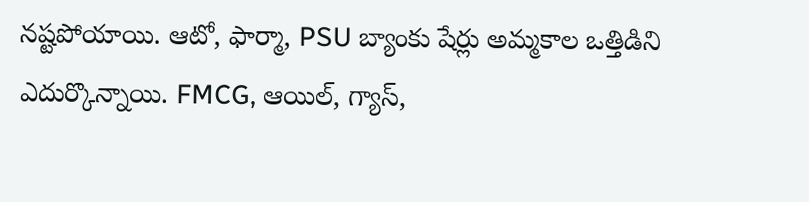నష్టపోయాయి. ఆటో, ఫార్మా, PSU బ్యాంకు షేర్లు అమ్మకాల ఒత్తిడిని ఎదుర్కొన్నాయి. FMCG, ఆయిల్, గ్యాస్,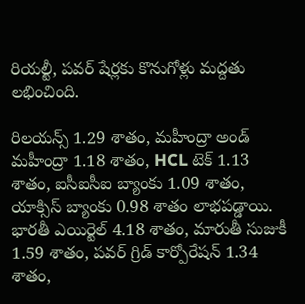రియల్టీ, పవర్ షేర్లకు కొనుగోళ్లు మద్దతు లభించింది.

రిలయన్స్ 1.29 శాతం, మహీంద్రా అండ్ మహీంద్రా 1.18 శాతం, HCL టెక్ 1.13 శాతం, ఐసీఐసీఐ బ్యాంకు 1.09 శాతం, యాక్సిస్ బ్యాంకు 0.98 శాతం లాభపడ్డాయి. భారతీ ఎయిర్టెల్ 4.18 శాతం, మారుతీ సుజుకీ 1.59 శాతం, పవర్ గ్రిడ్ కార్పోరేషన్ 1.34 శాతం,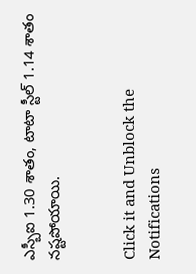ఎస్బీఐ 1.30 శాతం, టాటా స్టీల్ 1.14 శాతం నష్టపోయాయి.


Click it and Unblock the Notifications